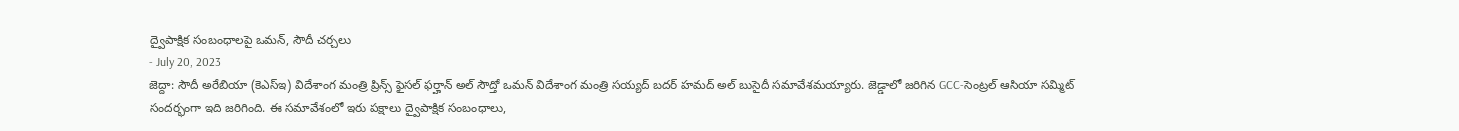ద్వైపాక్షిక సంబంధాలపై ఒమన్, సౌదీ చర్చలు
- July 20, 2023
జెద్దా: సౌదీ అరేబియా (కెఎస్ఇ) విదేశాంగ మంత్రి ప్రిన్స్ ఫైసల్ ఫర్హాన్ అల్ సౌద్తో ఒమన్ విదేశాంగ మంత్రి సయ్యద్ బదర్ హమద్ అల్ బుసైదీ సమావేశమయ్యారు. జెడ్డాలో జరిగిన GCC-సెంట్రల్ ఆసియా సమ్మిట్ సందర్భంగా ఇది జరిగింది. ఈ సమావేశంలో ఇరు పక్షాలు ద్వైపాక్షిక సంబంధాలు,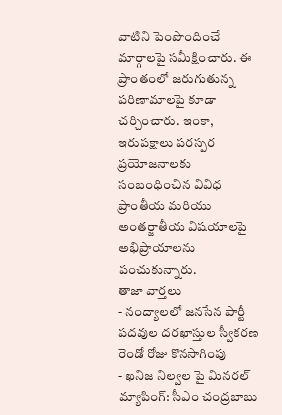వాటిని పెంపొందించే మార్గాలపై సమీక్షించారు. ఈ ప్రాంతంలో జరుగుతున్న పరిణామాలపై కూడా చర్చించారు. ఇంకా, ఇరుపక్షాలు పరస్పర ప్రయోజనాలకు సంబంధించిన వివిధ ప్రాంతీయ మరియు అంతర్జాతీయ విషయాలపై అభిప్రాయాలను పంచుకున్నారు.
తాజా వార్తలు
- నంద్యాలలో జనసేన పార్టీ పదవుల దరఖాస్తుల స్వీకరణ రెండో రోజు కొనసాగింపు
- ఖనిజ నిల్వల పై మినరల్ మ్యాపింగ్: సీఎం చంద్రబాబు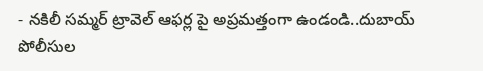- నకిలీ సమ్మర్ ట్రావెల్ ఆఫర్ల పై అప్రమత్తంగా ఉండండి..దుబాయ్ పోలీసుల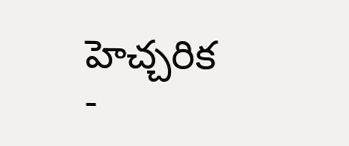హెచ్చరిక
-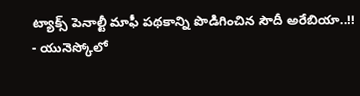ట్యాక్స్ పెనాల్టీ మాఫీ పథకాన్ని పొడిగించిన సౌదీ అరేబియా..!!
- యునెస్కోలో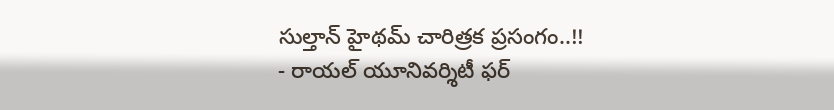సుల్తాన్ హైథమ్ చారిత్రక ప్రసంగం..!!
- రాయల్ యూనివర్శిటీ ఫర్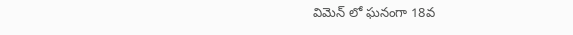విమెన్ లో ఘనంగా 18వ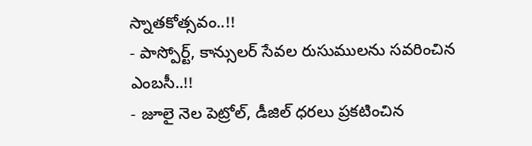స్నాతకోత్సవం..!!
- పాస్పోర్ట్, కాన్సులర్ సేవల రుసుములను సవరించిన ఎంబసీ..!!
- జూలై నెల పెట్రోల్, డీజిల్ ధరలు ప్రకటించిన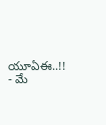యూఏఈ..!!
- మే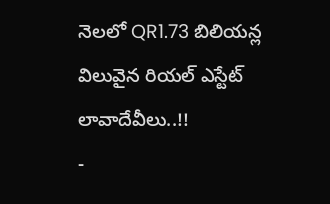నెలలో QR1.73 బిలియన్ల విలువైన రియల్ ఎస్టేట్ లావాదేవీలు..!!
-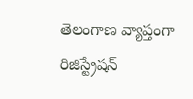తెలంగాణ వ్యాప్తంగా రిజిస్ట్రేషన్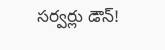సర్వర్లు డౌన్!